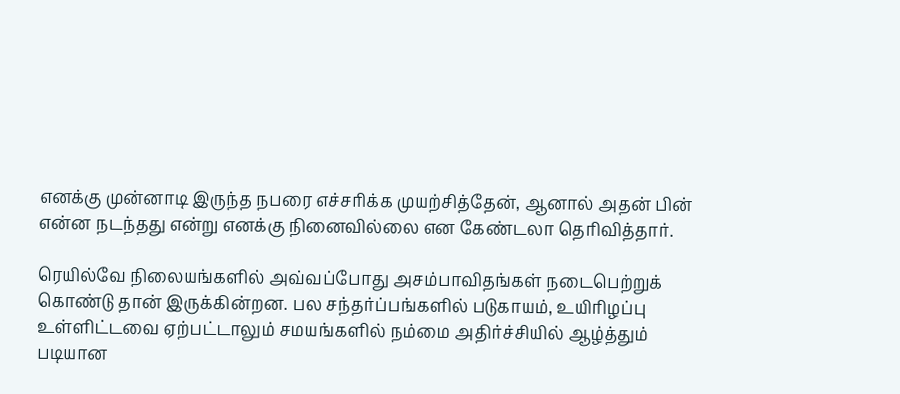எனக்கு முன்னாடி இருந்த நபரை எச்சரிக்க முயற்சித்தேன், ஆனால் அதன் பின் என்ன நடந்தது என்று எனக்கு நினைவில்லை என கேண்டலா தெரிவித்தார்.

ரெயில்வே நிலையங்களில் அவ்வப்போது அசம்பாவிதங்கள் நடைபெற்றுக் கொண்டு தான் இருக்கின்றன. பல சந்தர்ப்பங்களில் படுகாயம், உயிரிழப்பு உள்ளிட்டவை ஏற்பட்டாலும் சமயங்களில் நம்மை அதிர்ச்சியில் ஆழ்த்தும் படியான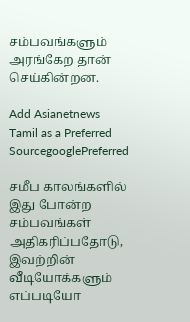சம்பவங்களும் அரங்கேற தான் செய்கின்றன.

Add Asianetnews Tamil as a Preferred SourcegooglePreferred

சமீப காலங்களில் இது போன்ற சம்பவங்கள் அதிகரிப்பதோடு, இவற்றின் வீடியோக்களும் எப்படியோ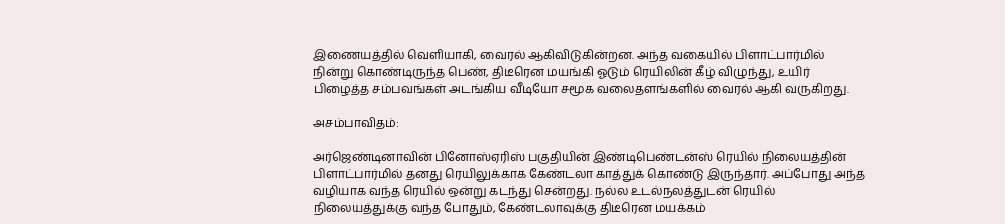இணையத்தில் வெளியாகி, வைரல் ஆகிவிடுகின்றன. அந்த வகையில் பிளாட்பார்மில் நின்று கொண்டிருந்த பெண், திடீரென மயங்கி ஓடும் ரெயிலின் கீழ் விழுந்து, உயிர் பிழைத்த சம்பவங்கள் அடங்கிய வீடியோ சமூக வலைதளங்களில் வைரல் ஆகி வருகிறது.

அசம்பாவிதம்:

அர்ஜெண்டினாவின் பினோஸ்ஏரிஸ் பகுதியின் இண்டிபெண்டன்ஸ் ரெயில் நிலையத்தின் பிளாட்பார்மில் தனது ரெயிலுக்காக கேண்டலா காத்துக் கொண்டு இருந்தார். அப்போது அந்த வழியாக வந்த ரெயில் ஒன்று கடந்து சென்றது. நல்ல உடல்நலத்துடன் ரெயில் நிலையத்துக்கு வந்த போதும், கேண்டலாவுக்கு திடீரென மயக்கம்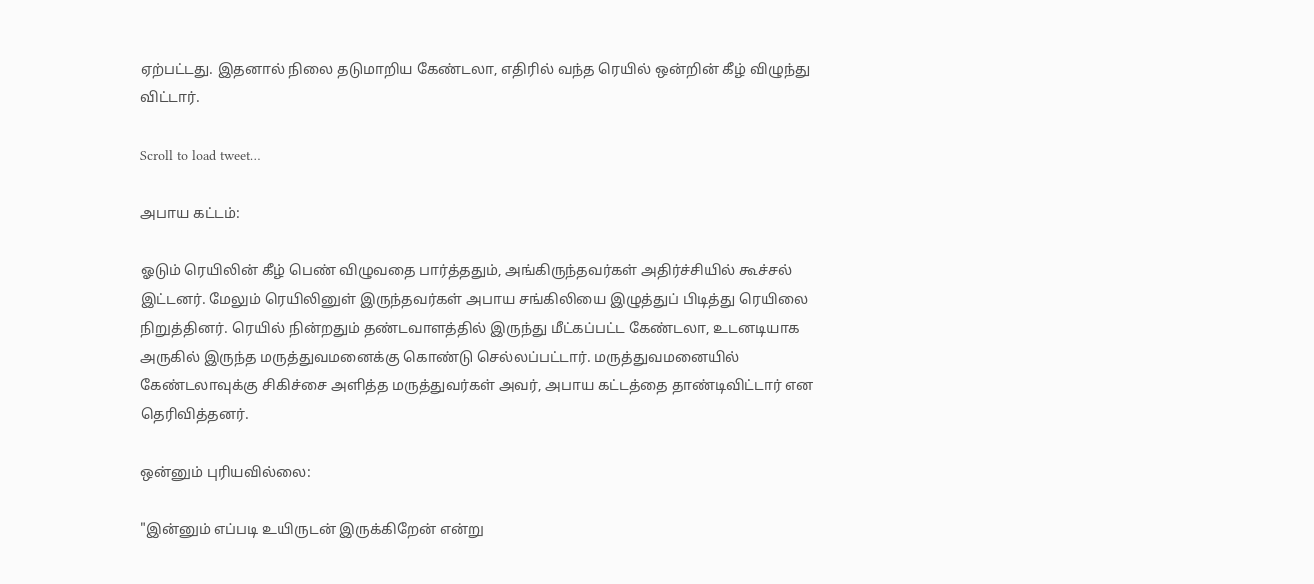ஏற்பட்டது. இதனால் நிலை தடுமாறிய கேண்டலா, எதிரில் வந்த ரெயில் ஒன்றின் கீழ் விழுந்து விட்டார்.

Scroll to load tweet…

அபாய கட்டம்:

ஓடும் ரெயிலின் கீழ் பெண் விழுவதை பார்த்ததும், அங்கிருந்தவர்கள் அதிர்ச்சியில் கூச்சல் இட்டனர். மேலும் ரெயிலினுள் இருந்தவர்கள் அபாய சங்கிலியை இழுத்துப் பிடித்து ரெயிலை நிறுத்தினர். ரெயில் நின்றதும் தண்டவாளத்தில் இருந்து மீட்கப்பட்ட கேண்டலா, உடனடியாக அருகில் இருந்த மருத்துவமனைக்கு கொண்டு செல்லப்பட்டார். மருத்துவமனையில் கேண்டலாவுக்கு சிகிச்சை அளித்த மருத்துவர்கள் அவர், அபாய கட்டத்தை தாண்டிவிட்டார் என தெரிவித்தனர்.

ஒன்னும் புரியவில்லை:

"இன்னும் எப்படி உயிருடன் இருக்கிறேன் என்று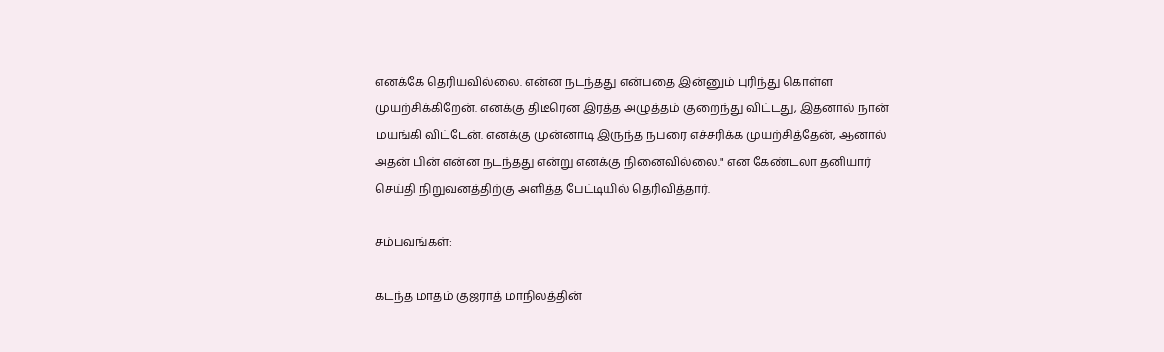எனக்கே தெரியவில்லை. என்ன நடந்தது என்பதை இன்னும் புரிந்து கொள்ள முயற்சிக்கிறேன். எனக்கு திடீரென இரத்த அழுத்தம் குறைந்து விட்டது, இதனால் நான் மயங்கி விட்டேன். எனக்கு முன்னாடி இருந்த நபரை எச்சரிக்க முயற்சித்தேன், ஆனால் அதன் பின் என்ன நடந்தது என்று எனக்கு நினைவில்லை." என கேண்டலா தனியார் செய்தி நிறுவனத்திற்கு அளித்த பேட்டியில் தெரிவித்தார்.

சம்பவங்கள்:

கடந்த மாதம் குஜராத் மாநிலத்தின்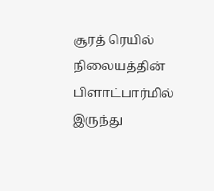சூரத் ரெயில் நிலையத்தின் பிளாட்பார்மில் இருந்து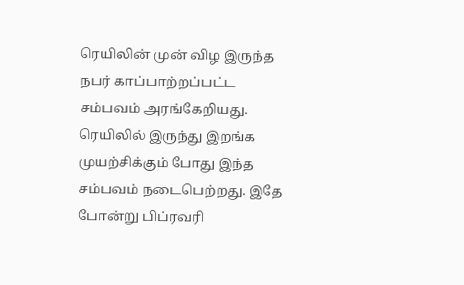ரெயிலின் முன் விழ இருந்த நபர் காப்பாற்றப்பட்ட சம்பவம் அரங்கேறியது. ரெயிலில் இருந்து இறங்க முயற்சிக்கும் போது இந்த சம்பவம் நடைபெற்றது. இதே போன்று பிப்ரவரி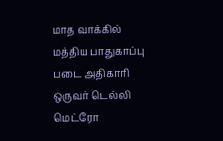மாத வாக்கில் மத்திய பாதுகாப்பு படை அதிகாரி ஒருவர் டெல்லி மெட்ரோ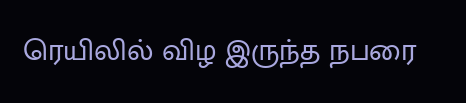ரெயிலில் விழ இருந்த நபரை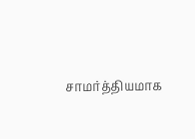சாமர்த்தியமாக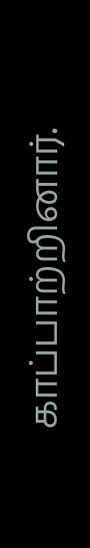காப்பாற்றினார்.